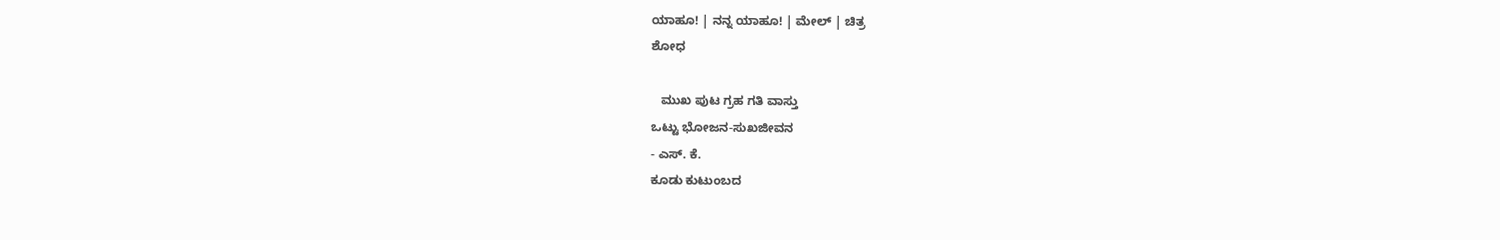ಯಾಹೂ! | ನನ್ನ ಯಾಹೂ! | ಮೇಲ್ | ಚಿತ್ರ
ಶೋಧ

   ಮುಖ ಪುಟ ಗ್ರಹ ಗತಿ ವಾಸ್ತು
ಒಟ್ಟು ಭೋಜನ-ಸುಖಜೀವನ
- ಎಸ್. ಕೆ.
ಕೂಡು ಕುಟುಂಬದ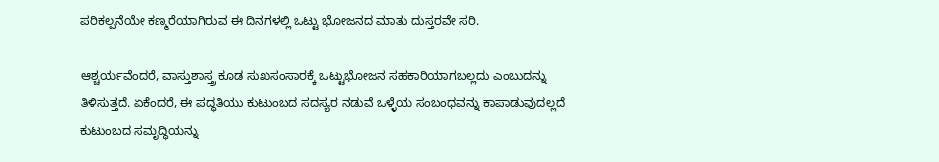ಪರಿಕಲ್ಪನೆಯೇ ಕಣ್ಮರೆಯಾಗಿರುವ ಈ ದಿನಗಳಲ್ಲಿ ಒಟ್ಟು ಭೋಜನದ ಮಾತು ದುಸ್ತರವೇ ಸರಿ.

ಆಶ್ಚರ್ಯವೆಂದರೆ, ವಾಸ್ತುಶಾಸ್ತ್ರ ಕೂಡ ಸುಖಸಂಸಾರಕ್ಕೆ ಒಟ್ಟುಭೋಜನ ಸಹಕಾರಿಯಾಗಬಲ್ಲದು ಎಂಬುದನ್ನು ತಿಳಿಸುತ್ತದೆ. ಏಕೆಂದರೆ, ಈ ಪದ್ಧತಿಯು ಕುಟುಂಬದ ಸದಸ್ಯರ ನಡುವೆ ಒಳ್ಳೆಯ ಸಂಬಂಧವನ್ನು ಕಾಪಾಡುವುದಲ್ಲದೆ ಕುಟುಂಬದ ಸಮೃದ್ಧಿಯನ್ನು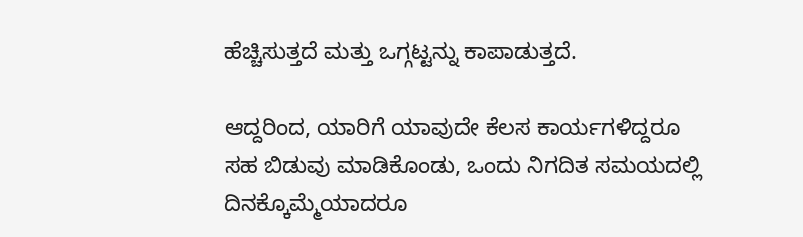ಹೆಚ್ಚಿಸುತ್ತದೆ ಮತ್ತು ಒಗ್ಗಟ್ಟನ್ನು ಕಾಪಾಡುತ್ತದೆ.

ಆದ್ದರಿಂದ, ಯಾರಿಗೆ ಯಾವುದೇ ಕೆಲಸ ಕಾರ್ಯಗಳಿದ್ದರೂ ಸಹ ಬಿಡುವು ಮಾಡಿಕೊಂಡು, ಒಂದು ನಿಗದಿತ ಸಮಯದಲ್ಲಿ ದಿನಕ್ಕೊಮ್ಮೆಯಾದರೂ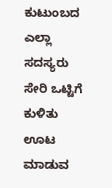ಕುಟುಂಬದ ಎಲ್ಲಾ ಸದಸ್ಯರು ಸೇರಿ ಒಟ್ಟಿಗೆ ಕುಳಿತು ಊಟ ಮಾಡುವ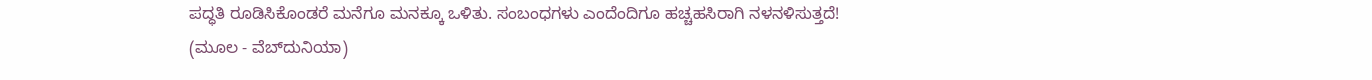ಪದ್ಧತಿ ರೂಡಿಸಿಕೊಂಡರೆ ಮನೆಗೂ ಮನಕ್ಕೂ ಒಳಿತು. ಸಂಬಂಧಗಳು ಎಂದೆಂದಿಗೂ ಹಚ್ಚಹಸಿರಾಗಿ ನಳನಳಿಸುತ್ತದೆ!
(ಮೂಲ - ವೆಬ್‌ದುನಿಯಾ)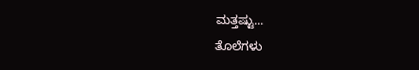ಮತ್ತಷ್ಟು...
ತೊಲೆಗಳು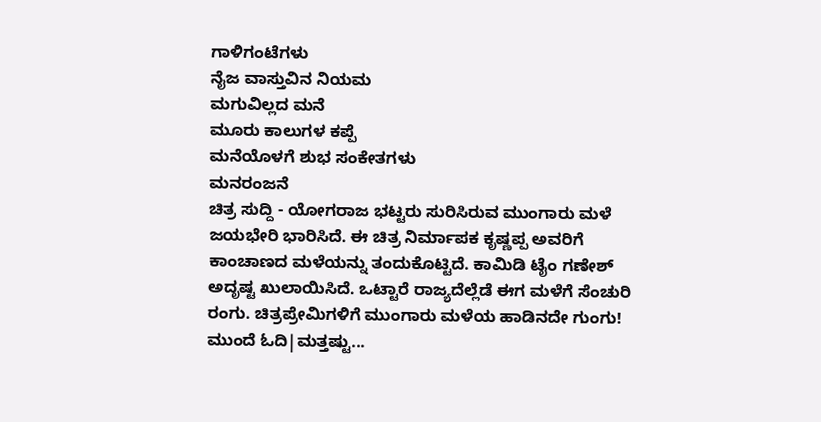ಗಾಳಿಗಂಟೆಗಳು
ನೈಜ ವಾಸ್ತುವಿನ ನಿಯಮ
ಮಗುವಿಲ್ಲದ ಮನೆ
ಮೂರು ಕಾಲುಗಳ ಕಪ್ಪೆ
ಮನೆಯೊಳಗೆ ಶುಭ ಸಂಕೇತಗಳು
ಮನರಂಜನೆ
ಚಿತ್ರ ಸುದ್ದಿ - ಯೋಗರಾಜ ಭಟ್ಟರು ಸುರಿಸಿರುವ ಮುಂಗಾರು ಮಳೆ ಜಯಭೇರಿ ಭಾರಿಸಿದೆ. ಈ ಚಿತ್ರ ನಿರ್ಮಾಪಕ ಕೃಷ್ಣಪ್ಪ ಅವರಿಗೆ ಕಾಂಚಾಣದ ಮಳೆಯನ್ನು ತಂದುಕೊಟ್ಟಿದೆ. ಕಾಮಿಡಿ ಟೈಂ ಗಣೇಶ್ ಅದೃಷ್ಟ ಖುಲಾಯಿಸಿದೆ. ಒಟ್ಟಾರೆ ರಾಜ್ಯದೆಲ್ಲೆಡೆ ಈಗ ಮಳೆಗೆ ಸೆಂಚುರಿ ರಂಗು. ಚಿತ್ರಪ್ರೇಮಿಗಳಿಗೆ ಮುಂಗಾರು ಮಳೆಯ ಹಾಡಿನದೇ ಗುಂಗು!
ಮುಂದೆ ಓದಿ|ಮತ್ತಷ್ಟು...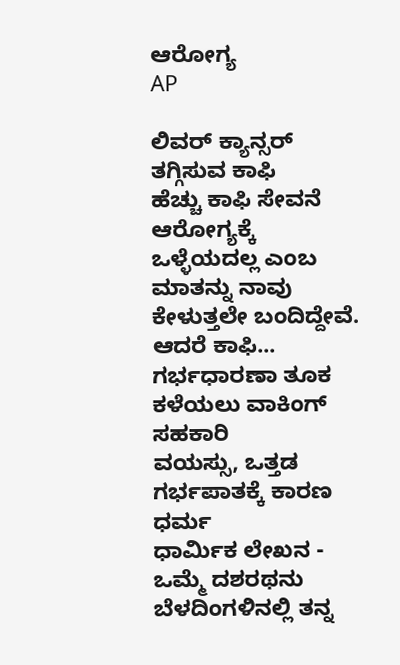ಆರೋಗ್ಯ
AP

ಲಿವರ್ ಕ್ಯಾನ್ಸರ್‌ ತಗ್ಗಿಸುವ ಕಾಫಿ
ಹೆಚ್ಚು ಕಾಫಿ ಸೇವನೆ ಆರೋಗ್ಯಕ್ಕೆ ಒಳ್ಳೆಯದಲ್ಲ ಎಂಬ ಮಾತನ್ನು ನಾವು ಕೇಳುತ್ತಲೇ ಬಂದಿದ್ದೇವೆ. ಆದರೆ ಕಾಫಿ...
ಗರ್ಭಧಾರಣಾ ತೂಕ ಕಳೆಯಲು ವಾಕಿಂಗ್ ಸಹಕಾರಿ
ವಯಸ್ಸು, ಒತ್ತಡ ಗರ್ಭಪಾತಕ್ಕೆ ಕಾರಣ
ಧರ್ಮ
ಧಾರ್ಮಿಕ ಲೇಖನ - ಒಮ್ಮೆ ದಶರಥನು ಬೆಳದಿಂಗಳಿನಲ್ಲಿ ತನ್ನ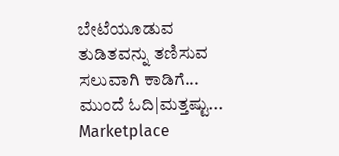ಬೇಟೆಯೂಡುವ ತುಡಿತವನ್ನು ತಣಿಸುವ ಸಲುವಾಗಿ ಕಾಡಿಗೆ...
ಮುಂದೆ ಓದಿ|ಮತ್ತಷ್ಟು...
Marketplace